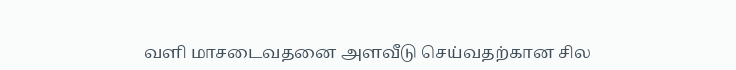வளி மாசடைவதனை அளவீடு செய்வதற்கான சில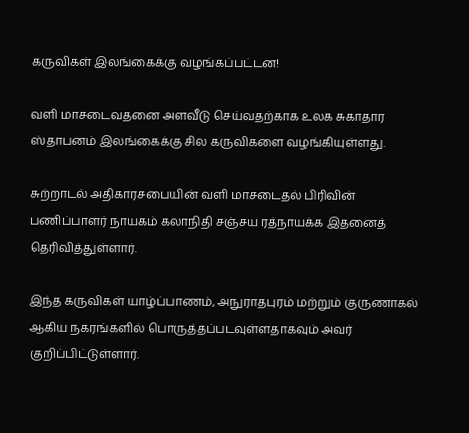கருவிகள் இலங்கைக்கு வழங்கப்பட்டன!

வளி மாசடைவதனை அளவீடு செய்வதற்காக உலக சுகாதார ஸ்தாபனம் இலங்கைக்கு சில கருவிகளை வழங்கியுள்ளது.

சுற்றாடல் அதிகாரசபையின் வளி மாசடைதல் பிரிவின் பணிப்பாளர் நாயகம் கலாநிதி சஞ்சய ரத்நாயக்க இதனைத் தெரிவித்துள்ளார்.

இந்த கருவிகள் யாழ்ப்பாணம், அநுராதபுரம் மற்றும் குருணாகல் ஆகிய நகரங்களில் பொருத்தப்படவுள்ளதாகவும் அவர் குறிப்பிட்டுள்ளார்.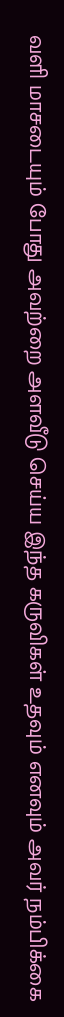வளி மாசடையும் போது அவற்றை அளவீடு செய்ய இந்த கருவிகள் உதவும் எனவும் அவர் நம்பிக்கை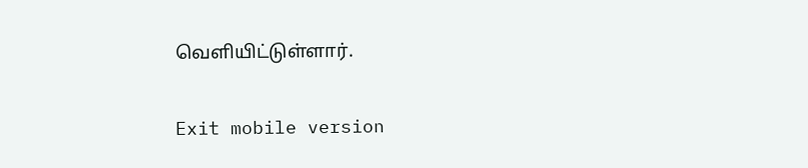வெளியிட்டுள்ளார்.

Exit mobile version